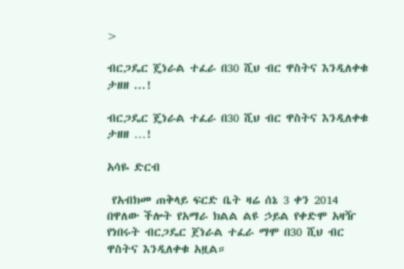>

ብርጋዴር ጄነራል ተፈራ በ30 ሺህ ብር ዋስትና እንዲለቀቁ ታዘዘ ...!

ብርጋዴር ጄነራል ተፈራ በ30 ሺህ ብር ዋስትና እንዲለቀቁ ታዘዘ …!

አሳዬ ድርብ

 የአብክመ ጠቅላይ ፍርድ ቤት ዛሬ ሰኔ 3 ቀን 2014 በዋለው ችሎት የአማራ ክልል ልዩ ኃይል የቀድሞ አዛዥ የነበሩት ብርጋዴር ጀነራል ተፈራ ማሞ በ30 ሺህ ብር ዋስትና እንዲለቀቁ አዟል።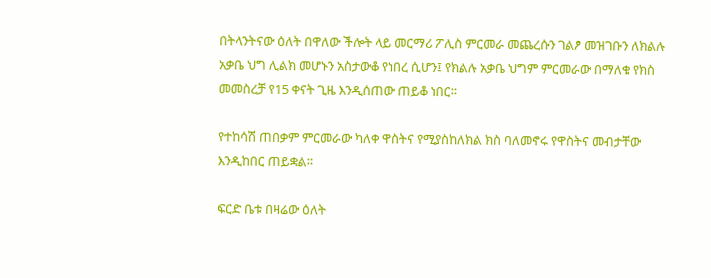በትላንትናው ዕለት በዋለው ችሎት ላይ መርማሪ ፖሊስ ምርመራ መጨረሱን ገልፆ መዝገቡን ለክልሉ አቃቤ ህግ ሊልክ መሆኑን አስታውቆ የነበረ ሲሆን፤ የክልሉ አቃቤ ህግም ምርመራው በማለቁ የክስ መመስረቻ የ15 ቀናት ጊዜ እንዲሰጠው ጠይቆ ነበር።

የተከሳሽ ጠበቃም ምርመራው ካለቀ ዋስትና የሚያስከለክል ክስ ባለመኖሩ የዋስትና መብታቸው እንዲከበር ጠይቋል።

ፍርድ ቤቱ በዛሬው ዕለት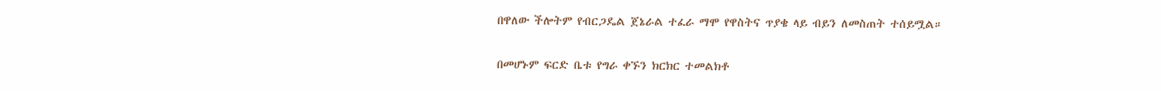በዋለው ችሎትም የብርጋዴል ጀኔራል ተፈራ ማሞ የዋስትና ጥያቄ ላይ ብይን ለመስጠት ተሰይሟል።

በመሆኑም ፍርድ ቤቱ የግራ ቀኙን ክርክር ተመልክቶ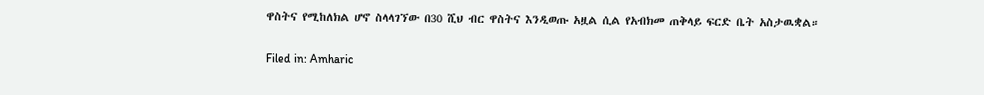ዋስትና የሚከለክል ሆኖ ስላላገኘው በ30 ሺህ ብር ዋስትና እንዲወጡ አዟል ሲል የአብክመ ጠቅላይ ፍርድ ቤት አስታዉቋል።

Filed in: Amharic